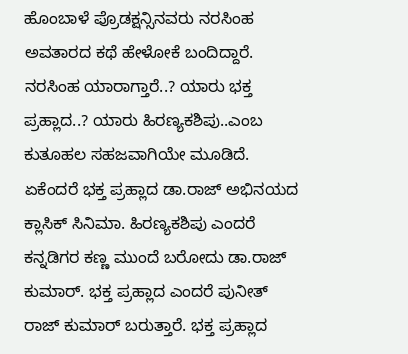ಹೊಂಬಾಳೆ ಪ್ರೊಡಕ್ಷನ್ಸಿನವರು ನರಸಿಂಹ ಅವತಾರದ ಕಥೆ ಹೇಳೋಕೆ ಬಂದಿದ್ದಾರೆ. ನರಸಿಂಹ ಯಾರಾಗ್ತಾರೆ..? ಯಾರು ಭಕ್ತ ಪ್ರಹ್ಲಾದ..? ಯಾರು ಹಿರಣ್ಯಕಶಿಪು..ಎಂಬ ಕುತೂಹಲ ಸಹಜವಾಗಿಯೇ ಮೂಡಿದೆ. ಏಕೆಂದರೆ ಭಕ್ತ ಪ್ರಹ್ಲಾದ ಡಾ.ರಾಜ್ ಅಭಿನಯದ ಕ್ಲಾಸಿಕ್ ಸಿನಿಮಾ. ಹಿರಣ್ಯಕಶಿಪು ಎಂದರೆ ಕನ್ನಡಿಗರ ಕಣ್ಣ ಮುಂದೆ ಬರೋದು ಡಾ.ರಾಜ್ ಕುಮಾರ್. ಭಕ್ತ ಪ್ರಹ್ಲಾದ ಎಂದರೆ ಪುನೀತ್ ರಾಜ್ ಕುಮಾರ್ ಬರುತ್ತಾರೆ. ಭಕ್ತ ಪ್ರಹ್ಲಾದ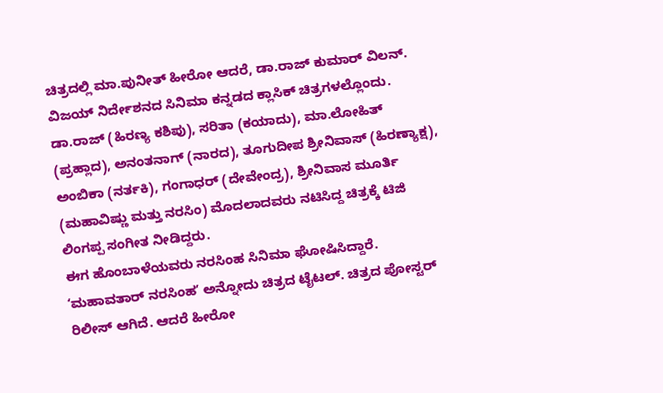ಚಿತ್ರದಲ್ಲಿ ಮಾ.ಪುನೀತ್ ಹೀರೋ ಆದರೆ, ಡಾ.ರಾಜ್ ಕುಮಾರ್ ವಿಲನ್. ವಿಜಯ್ ನಿರ್ದೇಶನದ ಸಿನಿಮಾ ಕನ್ನಡದ ಕ್ಲಾಸಿಕ್ ಚಿತ್ರಗಳಲ್ಲೊಂದು.
ಡಾ.ರಾಜ್ (ಹಿರಣ್ಯ ಕಶಿಪು), ಸರಿತಾ (ಕಯಾದು), ಮಾ.ಲೋಹಿತ್ (ಪ್ರಹ್ಲಾದ), ಅನಂತನಾಗ್ (ನಾರದ), ತೂಗುದೀಪ ಶ್ರೀನಿವಾಸ್ (ಹಿರಣ್ಯಾಕ್ಷ), ಅಂಬಿಕಾ (ನರ್ತಕಿ), ಗಂಗಾಧರ್ (ದೇವೇಂದ್ರ), ಶ್ರೀನಿವಾಸ ಮೂರ್ತಿ (ಮಹಾವಿಷ್ಣು ಮತ್ತು ನರಸಿಂ) ಮೊದಲಾದವರು ನಟಿಸಿದ್ದ ಚಿತ್ರಕ್ಕೆ ಟಿಜಿ ಲಿಂಗಪ್ಪ ಸಂಗೀತ ನೀಡಿದ್ದರು.
ಈಗ ಹೊಂಬಾಳೆಯವರು ನರಸಿಂಹ ಸಿನಿಮಾ ಘೋಷಿಸಿದ್ದಾರೆ. ʻಮಹಾವತಾರ್ ನರಸಿಂಹʼ ಅನ್ನೋದು ಚಿತ್ರದ ಟೈಟಲ್. ಚಿತ್ರದ ಪೋಸ್ಟರ್ ರಿಲೀಸ್ ಆಗಿದೆ. ಆದರೆ ಹೀರೋ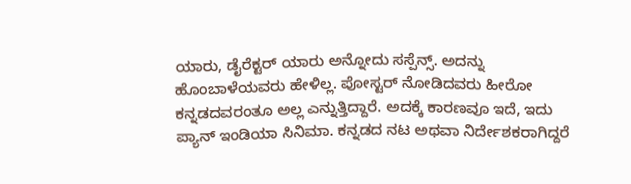ಯಾರು, ಡೈರೆಕ್ಟರ್ ಯಾರು ಅನ್ನೋದು ಸಸ್ಪೆನ್ಸ್. ಅದನ್ನು ಹೊಂಬಾಳೆಯವರು ಹೇಳಿಲ್ಲ. ಪೋಸ್ಟರ್ ನೋಡಿದವರು ಹೀರೋ ಕನ್ನಡದವರಂತೂ ಅಲ್ಲ ಎನ್ನುತ್ತಿದ್ದಾರೆ. ಅದಕ್ಕೆ ಕಾರಣವೂ ಇದೆ, ಇದು ಪ್ಯಾನ್ ಇಂಡಿಯಾ ಸಿನಿಮಾ. ಕನ್ನಡದ ನಟ ಅಥವಾ ನಿರ್ದೇಶಕರಾಗಿದ್ದರೆ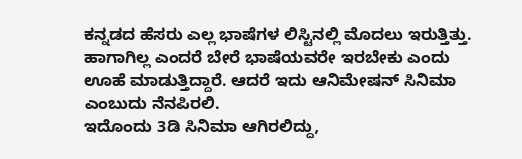ಕನ್ನಡದ ಹೆಸರು ಎಲ್ಲ ಭಾಷೆಗಳ ಲಿಸ್ಟಿನಲ್ಲಿ ಮೊದಲು ಇರುತ್ತಿತ್ತು. ಹಾಗಾಗಿಲ್ಲ ಎಂದರೆ ಬೇರೆ ಭಾಷೆಯವರೇ ಇರಬೇಕು ಎಂದು ಊಹೆ ಮಾಡುತ್ತಿದ್ದಾರೆ. ಆದರೆ ಇದು ಆನಿಮೇಷನ್ ಸಿನಿಮಾ ಎಂಬುದು ನೆನಪಿರಲಿ.
ಇದೊಂದು 3ಡಿ ಸಿನಿಮಾ ಆಗಿರಲಿದ್ದು,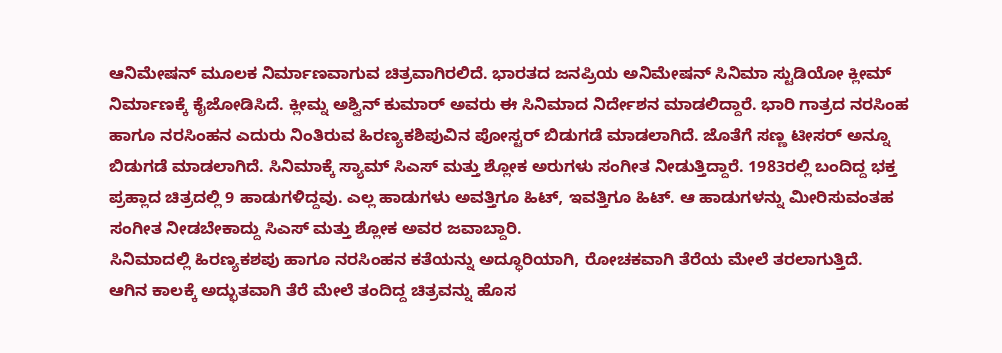ಆನಿಮೇಷನ್ ಮೂಲಕ ನಿರ್ಮಾಣವಾಗುವ ಚಿತ್ರವಾಗಿರಲಿದೆ. ಭಾರತದ ಜನಪ್ರಿಯ ಅನಿಮೇಷನ್ ಸಿನಿಮಾ ಸ್ಟುಡಿಯೋ ಕ್ಲೀಮ್ ನಿರ್ಮಾಣಕ್ಕೆ ಕೈಜೋಡಿಸಿದೆ. ಕ್ಲೀಮ್ನ ಅಶ್ವಿನ್ ಕುಮಾರ್ ಅವರು ಈ ಸಿನಿಮಾದ ನಿರ್ದೇಶನ ಮಾಡಲಿದ್ದಾರೆ. ಭಾರಿ ಗಾತ್ರದ ನರಸಿಂಹ ಹಾಗೂ ನರಸಿಂಹನ ಎದುರು ನಿಂತಿರುವ ಹಿರಣ್ಯಕಶಿಪುವಿನ ಪೋಸ್ಟರ್ ಬಿಡುಗಡೆ ಮಾಡಲಾಗಿದೆ. ಜೊತೆಗೆ ಸಣ್ಣ ಟೀಸರ್ ಅನ್ನೂ ಬಿಡುಗಡೆ ಮಾಡಲಾಗಿದೆ. ಸಿನಿಮಾಕ್ಕೆ ಸ್ಯಾಮ್ ಸಿಎಸ್ ಮತ್ತು ಶ್ಲೋಕ ಅರುಗಳು ಸಂಗೀತ ನೀಡುತ್ತಿದ್ದಾರೆ. 1983ರಲ್ಲಿ ಬಂದಿದ್ದ ಭಕ್ತ ಪ್ರಹ್ಲಾದ ಚಿತ್ರದಲ್ಲಿ 9 ಹಾಡುಗಳಿದ್ದವು. ಎಲ್ಲ ಹಾಡುಗಳು ಅವತ್ತಿಗೂ ಹಿಟ್, ಇವತ್ತಿಗೂ ಹಿಟ್. ಆ ಹಾಡುಗಳನ್ನು ಮೀರಿಸುವಂತಹ ಸಂಗೀತ ನೀಡಬೇಕಾದ್ದು ಸಿಎಸ್ ಮತ್ತು ಶ್ಲೋಕ ಅವರ ಜವಾಬ್ದಾರಿ.
ಸಿನಿಮಾದಲ್ಲಿ ಹಿರಣ್ಯಕಶಪು ಹಾಗೂ ನರಸಿಂಹನ ಕತೆಯನ್ನು ಅದ್ಧೂರಿಯಾಗಿ, ರೋಚಕವಾಗಿ ತೆರೆಯ ಮೇಲೆ ತರಲಾಗುತ್ತಿದೆ.
ಆಗಿನ ಕಾಲಕ್ಕೆ ಅದ್ಭುತವಾಗಿ ತೆರೆ ಮೇಲೆ ತಂದಿದ್ದ ಚಿತ್ರವನ್ನು ಹೊಸ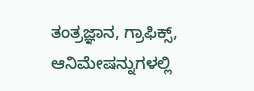ತಂತ್ರಜ್ಞಾನ, ಗ್ರಾಫಿಕ್ಸ್, ಆನಿಮೇಷನ್ನುಗಳಲ್ಲಿ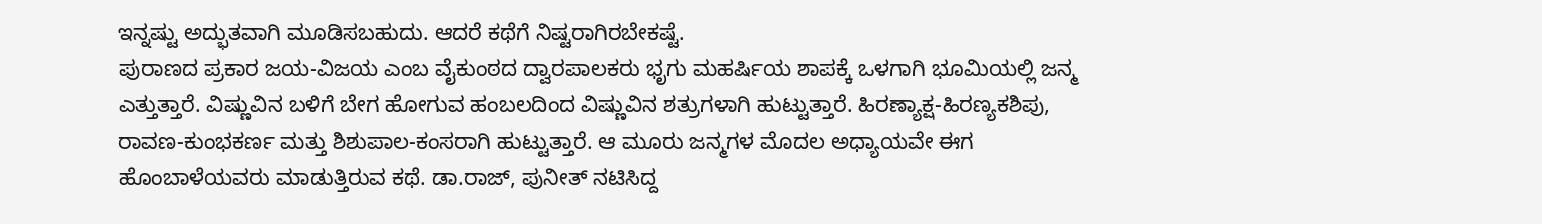ಇನ್ನಷ್ಟು ಅದ್ಭುತವಾಗಿ ಮೂಡಿಸಬಹುದು. ಆದರೆ ಕಥೆಗೆ ನಿಷ್ಟರಾಗಿರಬೇಕಷ್ಟೆ.
ಪುರಾಣದ ಪ್ರಕಾರ ಜಯ-ವಿಜಯ ಎಂಬ ವೈಕುಂಠದ ದ್ವಾರಪಾಲಕರು ಭೃಗು ಮಹರ್ಷಿಯ ಶಾಪಕ್ಕೆ ಒಳಗಾಗಿ ಭೂಮಿಯಲ್ಲಿ ಜನ್ಮ ಎತ್ತುತ್ತಾರೆ. ವಿಷ್ಣುವಿನ ಬಳಿಗೆ ಬೇಗ ಹೋಗುವ ಹಂಬಲದಿಂದ ವಿಷ್ಣುವಿನ ಶತ್ರುಗಳಾಗಿ ಹುಟ್ಟುತ್ತಾರೆ. ಹಿರಣ್ಯಾಕ್ಷ-ಹಿರಣ್ಯಕಶಿಪು, ರಾವಣ-ಕುಂಭಕರ್ಣ ಮತ್ತು ಶಿಶುಪಾಲ-ಕಂಸರಾಗಿ ಹುಟ್ಟುತ್ತಾರೆ. ಆ ಮೂರು ಜನ್ಮಗಳ ಮೊದಲ ಅಧ್ಯಾಯವೇ ಈಗ ಹೊಂಬಾಳೆಯವರು ಮಾಡುತ್ತಿರುವ ಕಥೆ. ಡಾ.ರಾಜ್, ಪುನೀತ್ ನಟಿಸಿದ್ದ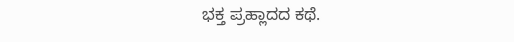ಭಕ್ತ ಪ್ರಹ್ಲಾದದ ಕಥೆ.